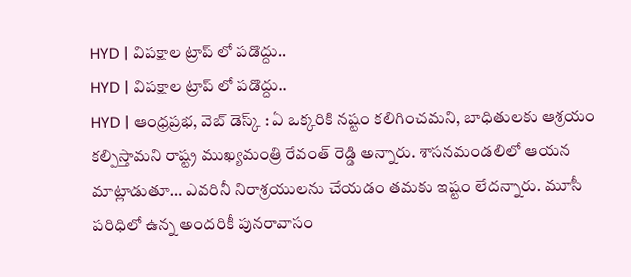HYD | విపక్షాల ట్రాప్ లో పడొద్దు..
HYD | విపక్షాల ట్రాప్ లో పడొద్దు..
HYD | ఆంధ్రప్రభ, వెబ్ డెస్క్ : ఏ ఒక్కరికి నష్టం కలిగించమని, బాధితులకు ఆశ్రయం కల్పిస్తామని రాష్ట్ర ముఖ్యమంత్రి రేవంత్ రెడ్డి అన్నారు. శాసనమండలిలో ఆయన మాట్లాడుతూ… ఎవరినీ నిరాశ్రయులను చేయడం తమకు ఇష్టం లేదన్నారు. మూసీ పరిధిలో ఉన్న అందరికీ పునరావాసం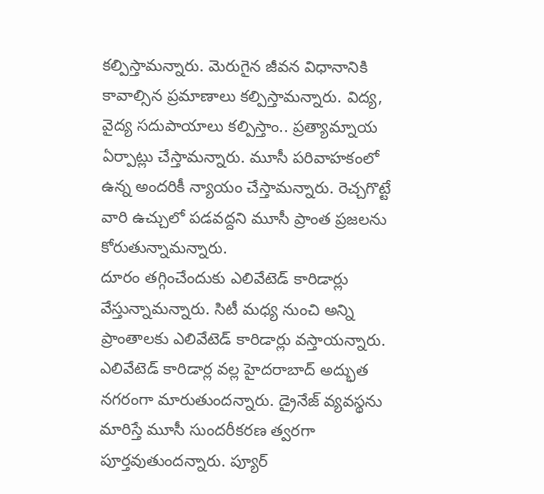కల్పిస్తామన్నారు. మెరుగైన జీవన విధానానికి కావాల్సిన ప్రమాణాలు కల్పిస్తామన్నారు. విద్య, వైద్య సదుపాయాలు కల్పిస్తాం.. ప్రత్యామ్నాయ ఏర్పాట్లు చేస్తామన్నారు. మూసీ పరివాహకంలో ఉన్న అందరికీ న్యాయం చేస్తామన్నారు. రెచ్చగొట్టే వారి ఉచ్చులో పడవద్దని మూసీ ప్రాంత ప్రజలను కోరుతున్నామన్నారు.
దూరం తగ్గించేందుకు ఎలివేటెడ్ కారిడార్లు వేస్తున్నామన్నారు. సిటీ మధ్య నుంచి అన్ని ప్రాంతాలకు ఎలివేటెడ్ కారిడార్లు వస్తాయన్నారు. ఎలివేటెడ్ కారిడార్ల వల్ల హైదరాబాద్ అద్భుత నగరంగా మారుతుందన్నారు. డ్రైనేజ్ వ్యవస్థను మారిస్తే మూసీ సుందరీకరణ త్వరగా పూర్తవుతుందన్నారు. ప్యూర్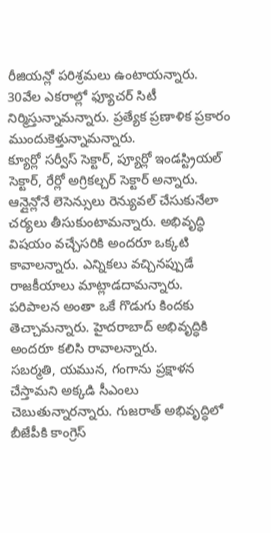రీజియన్లో పరిశ్రమలు ఉంటాయన్నారు. 30వేల ఎకరాల్లో ఫ్యూచర్ సిటీ నిర్మిస్తున్నామన్నారు. ప్రత్యేక ప్రణాళిక ప్రకారం ముందుకెళ్తున్నామన్నారు.
క్యూర్లో సర్వీస్ సెక్టార్, ప్యూర్లో ఇండస్ట్రియల్ సెక్టార్, రేర్లో అగ్రికల్చర్ సెక్టార్ అన్నారు. ఆన్లైన్లోనే లెసెన్సులు రెన్యువల్ చేసుకునేలా చర్యలు తీసుకుంటామన్నారు. అభివృద్ధి విషయం వచ్చేసరికి అందరూ ఒక్కటి కావాలన్నారు. ఎన్నికలు వచ్చినప్పుడే రాజకీయాలు మాట్లాడదామన్నారు. పరిపాలన అంతా ఒకే గొడుగు కిందకు తెచ్చామన్నారు. హైదరాబాద్ అభివృద్ధికి అందరూ కలిసి రావాలన్నారు.
సబర్మతి, యమున, గంగాను ప్రక్షాళన చేస్తామని అక్కడి సీఎంలు చెబుతున్నారన్నారు. గుజరాత్ అభివృద్ధిలో బీజేపీకి కాంగ్రెస్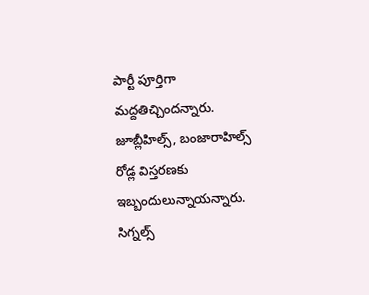పార్టీ పూర్తిగా మద్దతిచ్చిందన్నారు.
జూబ్లీహిల్స్, బంజారాహిల్స్ రోడ్ల విస్తరణకు ఇబ్బందులున్నాయన్నారు. సిగ్నల్స్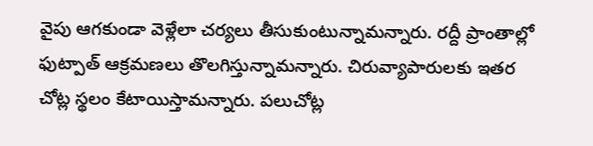వైపు ఆగకుండా వెళ్లేలా చర్యలు తీసుకుంటున్నామన్నారు. రద్దీ ప్రాంతాల్లో ఫుట్పాత్ ఆక్రమణలు తొలగిస్తున్నామన్నారు. చిరువ్యాపారులకు ఇతర చోట్ల స్థలం కేటాయిస్తామన్నారు. పలుచోట్ల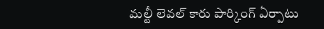మల్టీ లెవల్ కారు పార్కింగ్ ఏర్పాటు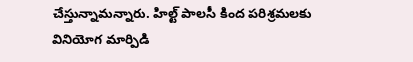చేస్తున్నామన్నారు. హిల్ట్ పాలసీ కింద పరిశ్రమలకు వినియోగ మార్పిడి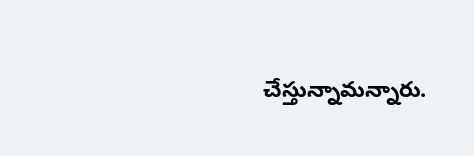చేస్తున్నామన్నారు.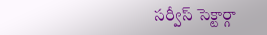సర్వీస్ సెక్టార్గా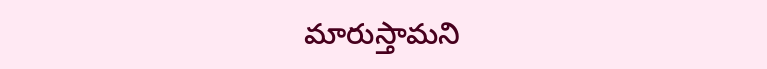మారుస్తామని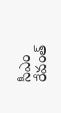సీఎం రేవంత్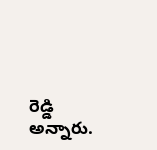రెడ్డి అన్నారు.